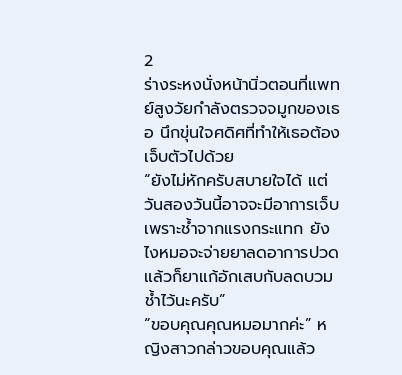2
ร่างระหงนั่งหน้านิ่วตอนที่แพทย์สูงวัยกำลังตรวจจมูกของเธอ นึกขุ่นใจศดิศที่ทำให้เธอต้องเจ็บตัวไปด้วย
“ยังไม่หักครับสบายใจได้ แต่วันสองวันนี้อาจจะมีอาการเจ็บเพราะช้ำจากแรงกระแทก ยังไงหมอจะจ่ายยาลดอาการปวดแล้วก็ยาแก้อักเสบกับลดบวมช้ำไว้นะครับ”
“ขอบคุณคุณหมอมากค่ะ” หญิงสาวกล่าวขอบคุณแล้ว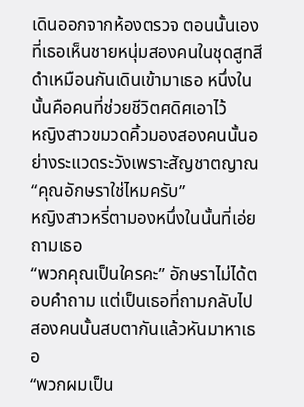เดินออกจากห้องตรวจ ตอนนั้นเองที่เธอเห็นชายหนุ่มสองคนในชุดสูทสีดำเหมือนกันเดินเข้ามาเธอ หนึ่งในนั้นคือคนที่ช่วยชีวิตศดิศเอาไว้
หญิงสาวขมวดคิ้วมองสองคนนั้นอย่างระแวดระวังเพราะสัญชาตญาณ
“คุณอักษราใช่ไหมครับ”
หญิงสาวหรี่ตามองหนึ่งในนั้นที่เอ่ยถามเธอ
“พวกคุณเป็นใครคะ” อักษราไม่ได้ตอบคำถาม แต่เป็นเธอที่ถามกลับไป
สองคนนั้นสบตากันแล้วหันมาหาเธอ
“พวกผมเป็น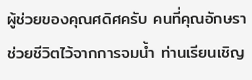ผู้ช่วยของคุณศดิศครับ คนที่คุณอักษราช่วยชีวิตไว้จากการจมน้ำ ท่านเรียนเชิญ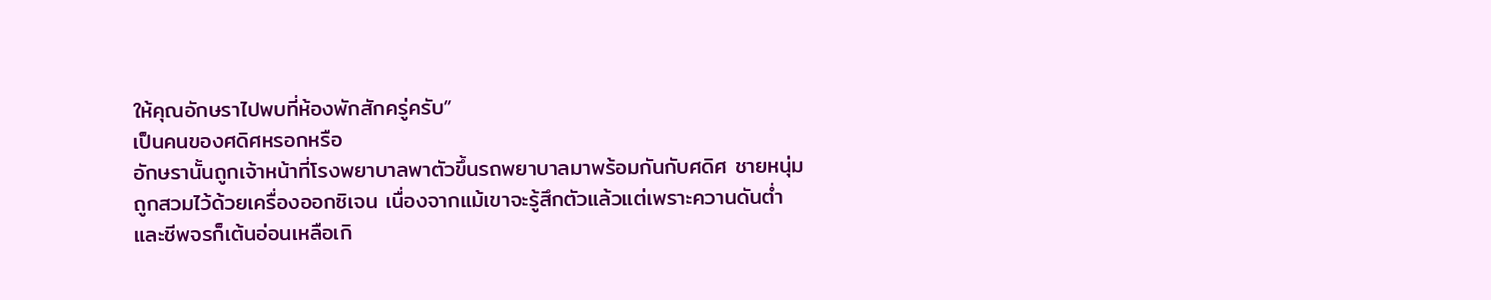ให้คุณอักษราไปพบที่ห้องพักสักครู่ครับ”
เป็นคนของศดิศหรอกหรือ
อักษรานั้นถูกเจ้าหน้าที่โรงพยาบาลพาตัวขึ้นรถพยาบาลมาพร้อมกันกับศดิศ ชายหนุ่มถูกสวมไว้ด้วยเครื่องออกซิเจน เนื่องจากแม้เขาจะรู้สึกตัวแล้วแต่เพราะควานดันต่ำและชีพจรก็เต้นอ่อนเหลือเกิ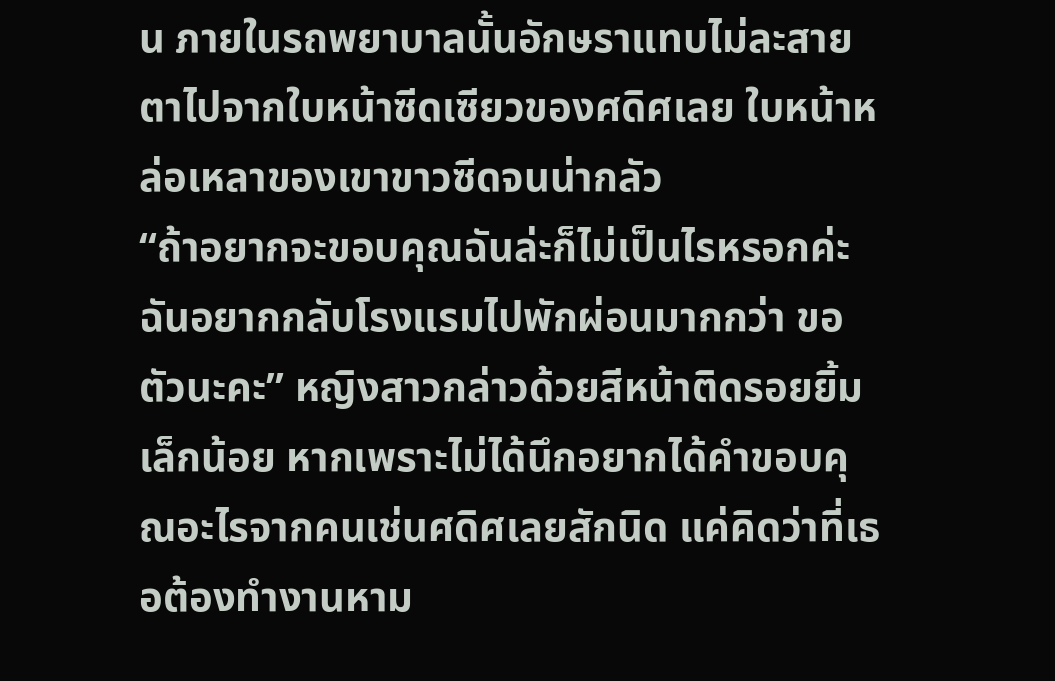น ภายในรถพยาบาลนั้นอักษราแทบไม่ละสายตาไปจากใบหน้าซีดเซียวของศดิศเลย ใบหน้าหล่อเหลาของเขาขาวซีดจนน่ากลัว
“ถ้าอยากจะขอบคุณฉันล่ะก็ไม่เป็นไรหรอกค่ะ ฉันอยากกลับโรงแรมไปพักผ่อนมากกว่า ขอตัวนะคะ” หญิงสาวกล่าวด้วยสีหน้าติดรอยยิ้มเล็กน้อย หากเพราะไม่ได้นึกอยากได้คำขอบคุณอะไรจากคนเช่นศดิศเลยสักนิด แค่คิดว่าที่เธอต้องทำงานหาม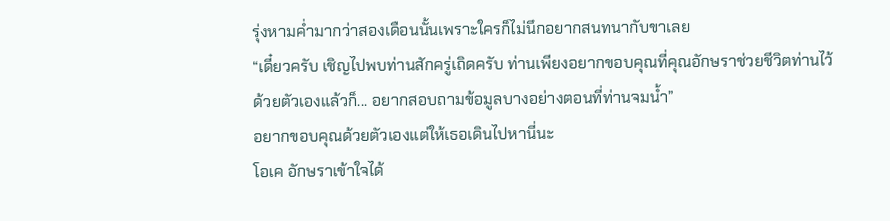รุ่งหามค่ำมากว่าสองเดือนนั้นเพราะใครก็ไม่นึกอยากสนทนากับขาเลย
“เดี๋ยวครับ เชิญไปพบท่านสักครู่เถิดครับ ท่านเพียงอยากขอบคุณที่คุณอักษราช่วยชีวิตท่านไว้ด้วยตัวเองแล้วก็... อยากสอบถามข้อมูลบางอย่างตอนที่ท่านจมน้ำ”
อยากขอบคุณด้วยตัวเองแต่ให้เธอเดินไปหานี่นะ
โอเค อักษราเข้าใจได้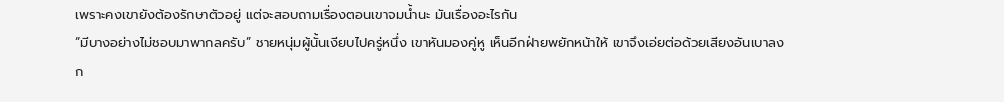เพราะคงเขายังต้องรักษาตัวอยู่ แต่จะสอบถามเรื่องตอนเขาจมน้ำนะ มันเรื่องอะไรกัน
“มีบางอย่างไม่ชอบมาพากลครับ” ชายหนุ่มผู้นั้นเงียบไปครู่หนึ่ง เขาหันมองคู่หู เห็นอีกฝ่ายพยักหน้าให้ เขาจึงเอ่ยต่อด้วยเสียงอันเบาลงก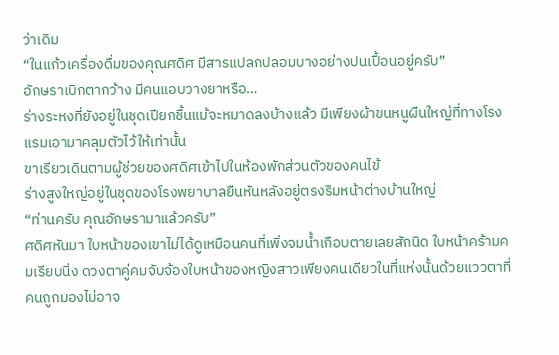ว่าเดิม
“ในแก้วเครื่องดื่มของคุณศดิศ มีสารแปลกปลอมบางอย่างปนเปื้อนอยู่ครับ”
อักษราเบิกตากว้าง มีคนแอบวางยาหรือ…
ร่างระหงที่ยังอยู่ในชุดเปียกชื้นแม้จะหมาดลงบ้างแล้ว มีเพียงผ้าขนหนูผืนใหญ่ที่ทางโรงแรมเอามาคลุมตัวไว้ให้เท่านั้น
ขาเรียวเดินตามผู้ช่วยของศดิศเข้าไปในห้องพักส่วนตัวของคนไข้
ร่างสูงใหญ่อยู่ในชุดของโรงพยาบาลยืนหันหลังอยู่ตรงริมหน้าต่างบ้านใหญ่
“ท่านครับ คุณอักษรามาแล้วครับ”
ศดิศหันมา ใบหน้าของเขาไม่ได้ดูเหมือนคนที่เพิ่งจมน้ำเกือบตายเลยสักนิด ใบหน้าคร้ามคมเรียบนิ่ง ดวงตาคู่คมจับจ้องใบหน้าของหญิงสาวเพียงคนเดียวในที่แห่งนั้นด้วยแววตาที่คนถูกมองไม่อาจ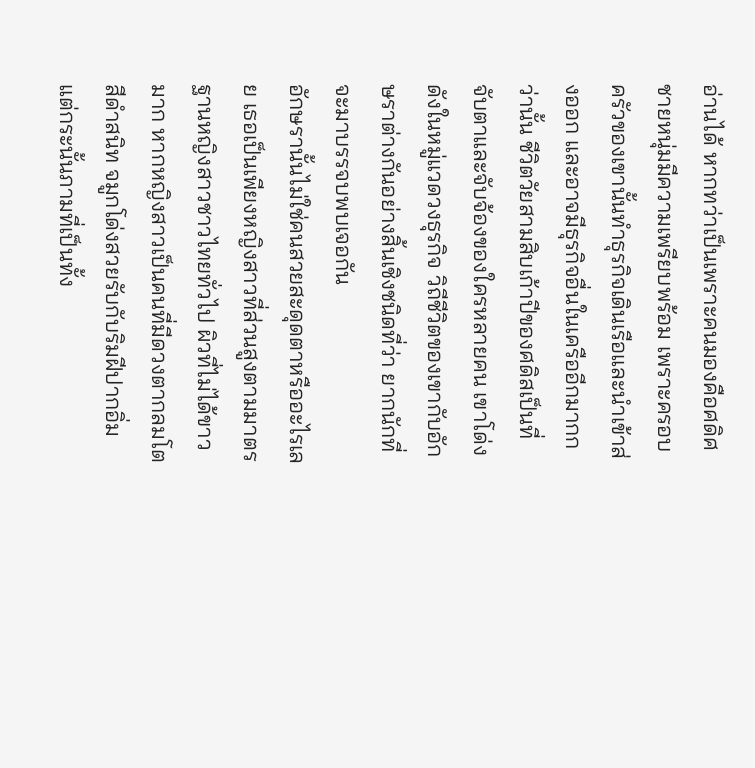อ่านได้ หากทว่าเป็นเพราะคนมองคือศดิศ ชายหนุ่มมีความเพรียบพร้อม เพราะครอบครัวของเขานั้นทำธุรกิจเดินเรือและนำเข้าส่งออก และอาจมีธุรกิจอื่นในเครืออีกมากกว่านั้น ชีวิตวัยสามสิบเก้าปีของศดิสเป็นที่จับตาและจับจ้องของใครหลายคน เขาโด่งดังในหมู่แวดวงธุรกิจ วิถีชีวิตของเขากับอักษราต่างกันอย่างสิ้นเชิงชนิดที่ว่า ยากนักที่จะมาบรรจบพบเจอกัน
อักษรานั้นไม่ใช่คนสวยสะดุดตาหรืออะไรเลย เธอเป็นเพียงหญิงสาวที่ส่วนสูงตามมาตรฐานหญิงสาวชาวไทยทั่วไป ผิวที่ไม่ได้ขาวมาก หากหญิงสาวเป็นคนที่มีดวงตากลมโตสีดำสนิท จมูกโด่งสวยรับกับริมฝีปากอิ่ม แต่กระนั้นภามที่เป็นทั้ง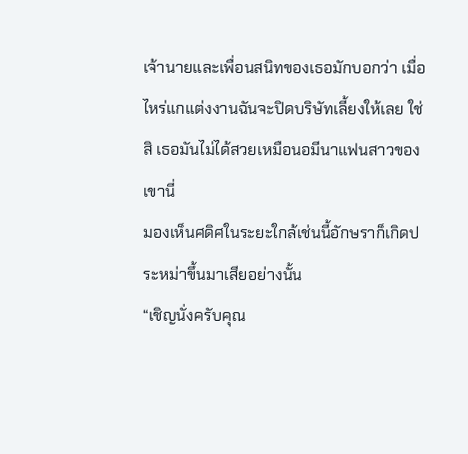เจ้านายและเพื่อนสนิทของเธอมักบอกว่า เมื่อไหร่แกแต่งงานฉันจะปิดบริษัทเลี้ยงให้เลย ใช่สิ เธอมันไม่ได้สวยเหมือนอมีนาแฟนสาวของเขานี่
มองเห็นศดิศในระยะใกล้เช่นนี้อักษราก็เกิดประหม่าขึ้นมาเสียอย่างนั้น
“เชิญนั่งครับคุณ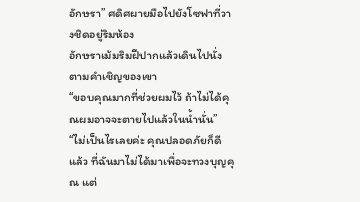อักษรา” ศดิศผายมือไปยังโซฟาที่วางชิดอยู่ริมห้อง
อักษราเม้มริมฝีปากแล้วเดินไปนั่งตามคำเชิญของเขา
“ขอบคุณมากที่ช่วยผมไว้ ถ้าไม่ได้คุณผมอาจจะตายไปแล้วในน้ำนั่น”
“ไม่เป็นไรเลยค่ะ คุณปลอดภัยก็ดีแล้ว ที่ฉันมาไม่ได้มาเพื่อจะทวงบุญคุณ แต่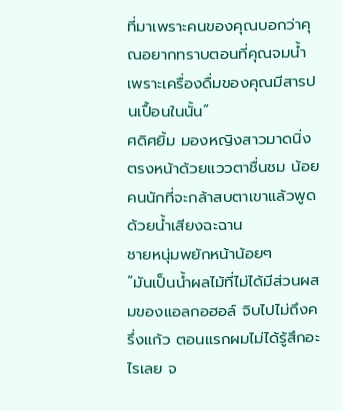ที่มาเพราะคนของคุณบอกว่าคุณอยากทราบตอนที่คุณจมน้ำเพราะเครื่องดื่มของคุณมีสารปนเปื้อนในนั้น”
ศดิศยิ้ม มองหญิงสาวมาดนิ่งตรงหน้าด้วยแววตาชื่นชม น้อยคนนักที่จะกล้าสบตาเขาแล้วพูดด้วยน้ำเสียงฉะฉาน
ชายหนุ่มพยักหน้าน้อยๆ
“มันเป็นน้ำผลไม้ที่ไม่ได้มีส่วนผสมของแอลกอฮอล์ จิบไปไม่ถึงครึ่งแก้ว ตอนแรกผมไม่ได้รู้สึกอะไรเลย จ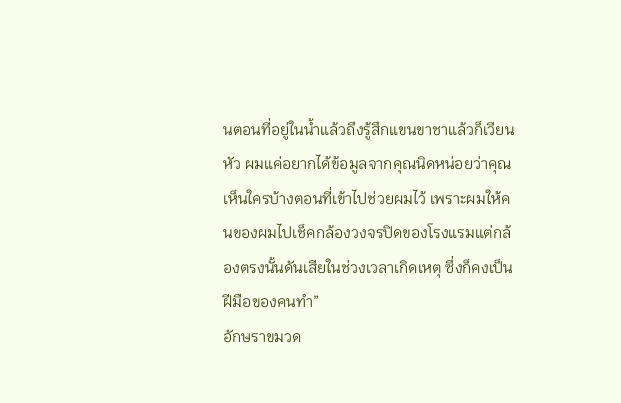นตอนที่อยู่ในน้ำแล้วถึงรู้สึกแขนขาชาแล้วก็เวียนหัว ผมแค่อยากได้ข้อมูลจากคุณนิดหน่อยว่าคุณเห็นใครบ้างตอนที่เข้าไปช่วยผมไว้ เพราะผมให้คนของผมไปเช็คกล้องวงจรปิดของโรงแรมแต่กล้องตรงนั้นดันเสียในช่วงเวลาเกิดเหตุ ซึ่งก็คงเป็นฝีมือของคนทำ”
อักษราขมวด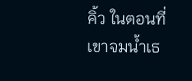คิ้ว ในตอนที่เขาจมน้ำเธ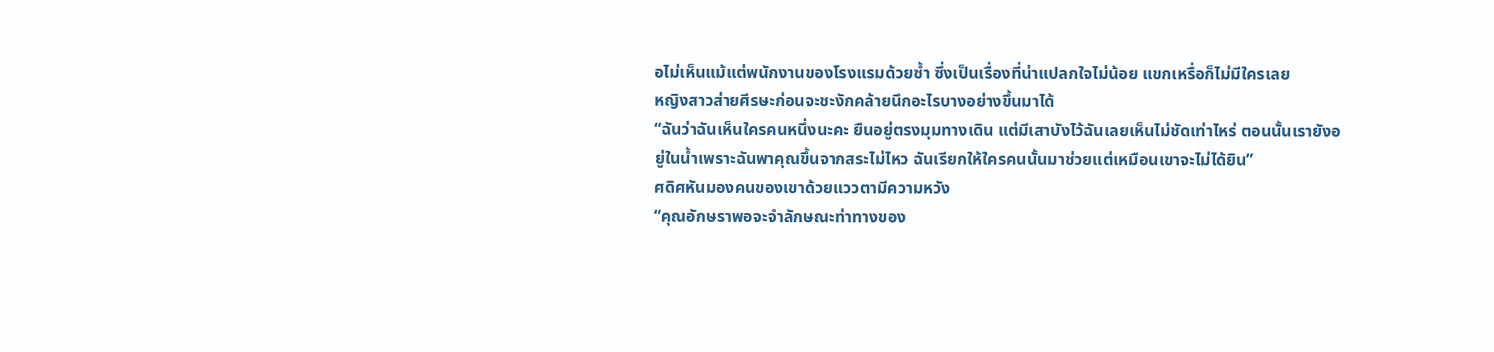อไม่เห็นแม้แต่พนักงานของโรงแรมด้วยซ้ำ ซึ่งเป็นเรื่องที่น่าแปลกใจไม่น้อย แขกเหรื่อก็ไม่มีใครเลย
หญิงสาวส่ายศีรษะก่อนจะชะงักคล้ายนึกอะไรบางอย่างขึ้นมาได้
“ฉันว่าฉันเห็นใครคนหนึ่งนะคะ ยืนอยู่ตรงมุมทางเดิน แต่มีเสาบังไว้ฉันเลยเห็นไม่ชัดเท่าไหร่ ตอนนั้นเรายังอยู่ในน้ำเพราะฉันพาคุณขึ้นจากสระไม่ไหว ฉันเรียกให้ใครคนนั้นมาช่วยแต่เหมือนเขาจะไม่ได้ยิน”
ศดิศหันมองคนของเขาด้วยแววตามีความหวัง
“คุณอักษราพอจะจำลักษณะท่าทางของ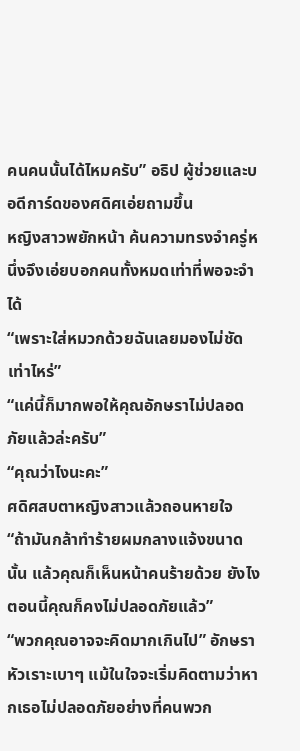คนคนนั้นได้ไหมครับ” อธิป ผู้ช่วยและบอดีการ์ดของศดิศเอ่ยถามขึ้น
หญิงสาวพยักหน้า ค้นความทรงจำครู่หนึ่งจึงเอ่ยบอกคนทั้งหมดเท่าที่พอจะจำได้
“เพราะใส่หมวกด้วยฉันเลยมองไม่ชัดเท่าไหร่”
“แค่นี้ก็มากพอให้คุณอักษราไม่ปลอดภัยแล้วล่ะครับ”
“คุณว่าไงนะคะ”
ศดิศสบตาหญิงสาวแล้วถอนหายใจ
“ถ้ามันกล้าทำร้ายผมกลางแจ้งขนาดนั้น แล้วคุณก็เห็นหน้าคนร้ายด้วย ยังไงตอนนี้คุณก็คงไม่ปลอดภัยแล้ว”
“พวกคุณอาจจะคิดมากเกินไป” อักษราหัวเราะเบาๆ แม้ในใจจะเริ่มคิดตามว่าหากเธอไม่ปลอดภัยอย่างที่คนพวก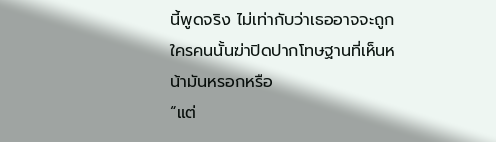นี้พูดจริง ไม่เท่ากับว่าเธออาจจะถูกใครคนนั้นฆ่าปิดปากโทษฐานที่เห็นหน้ามันหรอกหรือ
“แต่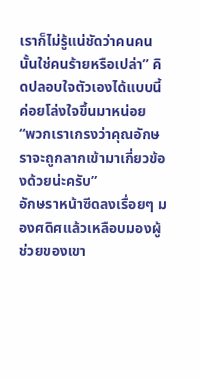เราก็ไม่รู้แน่ชัดว่าคนคนนั้นใช่คนร้ายหรือเปล่า” คิดปลอบใจตัวเองได้แบบนี้ค่อยโล่งใจขึ้นมาหน่อย
“พวกเราเกรงว่าคุณอักษราจะถูกลากเข้ามาเกี่ยวข้องด้วยน่ะครับ”
อักษราหน้าซีดลงเรื่อยๆ มองศดิศแล้วเหลือบมองผู้ช่วยของเขา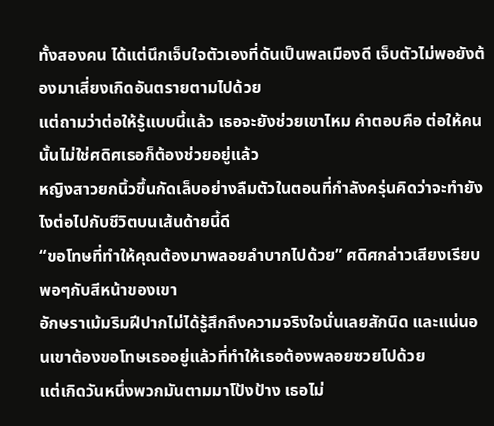ทั้งสองคน ได้แต่นึกเจ็บใจตัวเองที่ดันเป็นพลเมืองดี เจ็บตัวไม่พอยังต้องมาเสี่ยงเกิดอันตรายตามไปด้วย
แต่ถามว่าต่อให้รู้แบบนี้แล้ว เธอจะยังช่วยเขาไหม คำตอบคือ ต่อให้คนนั้นไม่ใช่ศดิศเธอก็ต้องช่วยอยู่แล้ว
หญิงสาวยกนิ้วขึ้นกัดเล็บอย่างลืมตัวในตอนที่กำลังครุ่นคิดว่าจะทำยังไงต่อไปกับชีวิตบนเส้นด้ายนี้ดี
“ขอโทษที่ทำให้คุณต้องมาพลอยลำบากไปด้วย” ศดิศกล่าวเสียงเรียบพอๆกับสีหน้าของเขา
อักษราเม้มริมฝีปากไม่ได้รู้สึกถึงความจริงใจนั่นเลยสักนิด และแน่นอนเขาต้องขอโทษเธออยู่แล้วที่ทำให้เธอต้องพลอยซวยไปด้วย
แต่เกิดวันหนึ่งพวกมันตามมาโป้งป้าง เธอไม่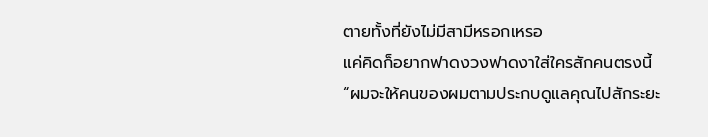ตายทั้งที่ยังไม่มีสามีหรอกเหรอ
แค่คิดก็อยากฟาดงวงฟาดงาใส่ใครสักคนตรงนี้
“ผมจะให้คนของผมตามประกบดูแลคุณไปสักระยะ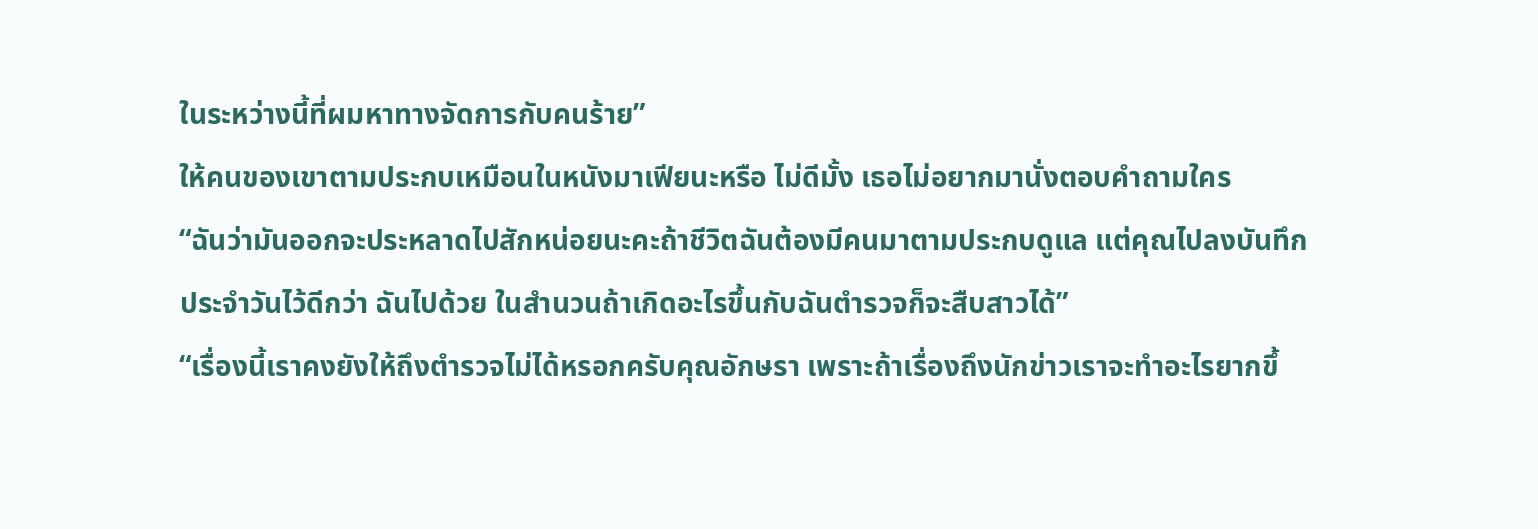ในระหว่างนี้ที่ผมหาทางจัดการกับคนร้าย”
ให้คนของเขาตามประกบเหมือนในหนังมาเฟียนะหรือ ไม่ดีมั้ง เธอไม่อยากมานั่งตอบคำถามใคร
“ฉันว่ามันออกจะประหลาดไปสักหน่อยนะคะถ้าชีวิตฉันต้องมีคนมาตามประกบดูแล แต่คุณไปลงบันทึกประจำวันไว้ดีกว่า ฉันไปด้วย ในสำนวนถ้าเกิดอะไรขึ้นกับฉันตำรวจก็จะสืบสาวได้”
“เรื่องนี้เราคงยังให้ถึงตำรวจไม่ได้หรอกครับคุณอักษรา เพราะถ้าเรื่องถึงนักข่าวเราจะทำอะไรยากขึ้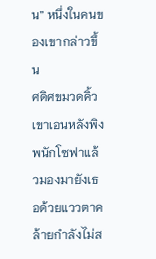น” หนึ่งในคนของเขากล่าวขึ้น
ศดิศขมวดคิ้ว เขาเอนหลังพิงพนักโซฟาแล้วมองมายังเธอด้วยแววตาคล้ายกำลังไม่ส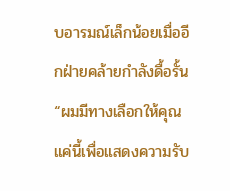บอารมณ์เล็กน้อยเมื่ออีกฝ่ายคล้ายกำลังดื้อรั้น
“ผมมีทางเลือกให้คุณแค่นี้เพื่อแสดงความรับ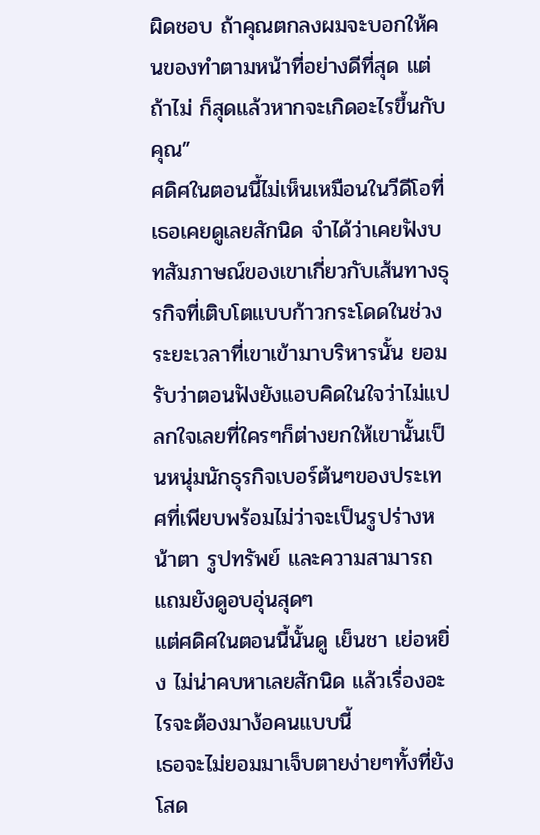ผิดชอบ ถ้าคุณตกลงผมจะบอกให้คนของทำตามหน้าที่อย่างดีที่สุด แต่ถ้าไม่ ก็สุดแล้วหากจะเกิดอะไรขึ้นกับคุณ”
ศดิศในตอนนี้ไม่เห็นเหมือนในวีดีโอที่เธอเคยดูเลยสักนิด จำได้ว่าเคยฟังบทสัมภาษณ์ของเขาเกี่ยวกับเส้นทางธุรกิจที่เติบโตแบบก้าวกระโดดในช่วงระยะเวลาที่เขาเข้ามาบริหารนั้น ยอมรับว่าตอนฟังยังแอบคิดในใจว่าไม่แปลกใจเลยที่ใครๆก็ต่างยกให้เขานั้นเป็นหนุ่มนักธุรกิจเบอร์ต้นๆของประเทศที่เพียบพร้อมไม่ว่าจะเป็นรูปร่างหน้าตา รูปทรัพย์ และความสามารถ แถมยังดูอบอุ่นสุดๆ
แต่ศดิศในตอนนี้นั้นดู เย็นชา เย่อหยิ่ง ไม่น่าคบหาเลยสักนิด แล้วเรื่องอะไรจะต้องมาง้อคนแบบนี้
เธอจะไม่ยอมมาเจ็บตายง่ายๆทั้งที่ยังโสด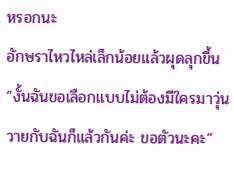หรอกนะ
อักษราไหวไหล่เล็กน้อยแล้วผุดลุกขึ้น
“งั้นฉันขอเลือกแบบไม่ต้องมีใครมาวุ่นวายกับฉันก็แล้วกันค่ะ ขอตัวนะคะ”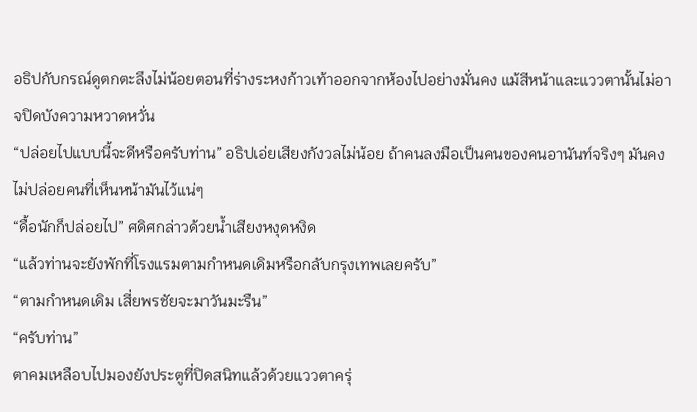อธิปกับกรณ์ดูตกตะลึงไม่น้อยตอนที่ร่างระหงก้าวเท้าออกจากห้องไปอย่างมั่นคง แม้สีหน้าและแววตานั้นไม่อาจปิดบังความหวาดหวั่น
“ปล่อยไปแบบนี้จะดีหรือครับท่าน” อธิปเอ่ยเสียงกังวลไม่น้อย ถ้าคนลงมือเป็นคนของคนอานันท์จริงๆ มันคงไม่ปล่อยคนที่เห็นหน้ามันไว้แน่ๆ
“ดื้อนักก็ปล่อยไป” ศดิศกล่าวด้วยน้ำเสียงหงุดหงิด
“แล้วท่านจะยังพักที่โรงแรมตามกำหนดเดิมหรือกลับกรุงเทพเลยครับ”
“ตามกำหนดเดิม เสี่ยพรชัยจะมาวันมะรืน”
“ครับท่าน”
ตาคมเหลือบไปมองยังประตูที่ปิดสนิทแล้วด้วยแววตาครุ่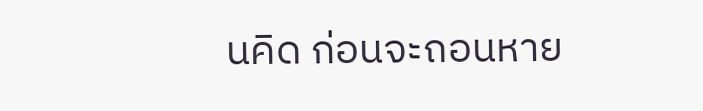นคิด ก่อนจะถอนหาย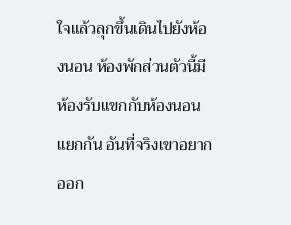ใจแล้วลุกขึ้นเดินไปยังห้องนอน ห้องพักส่วนตัวนี้มีห้องรับแขกกับห้องนอนแยกกัน อันที่จริงเขาอยากออก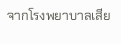จากโรงพยาบาลเสีย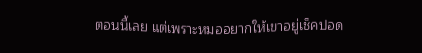ตอนนี้เลย แต่เพราะหมออยากให้เขาอยู่เช็คปอด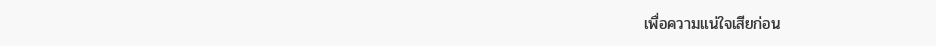เพื่อความแน่ใจเสียก่อน